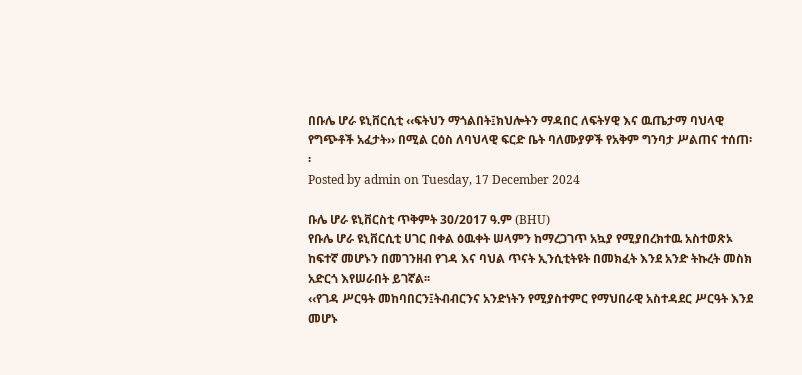በቡሌ ሆራ ዩኒቨርሲቲ ‹‹ፍትህን ማጎልበት፤ክህሎትን ማዳበር ለፍትሃዊ እና ዉጤታማ ባህላዊ የግጭቶች አፈታት›› በሚል ርዕስ ለባህላዊ ፍርድ ቤት ባለሙያዎች የአቅም ግንባታ ሥልጠና ተሰጠ፡፡
Posted by admin on Tuesday, 17 December 2024

ቡሌ ሆራ ዩኒቨርስቲ ጥቅምት 30/2017 ዓ.ም (BHU)
የቡሌ ሆራ ዩኒቨርሲቲ ሀገር በቀል ዕዉቀት ሠላምን ከማረጋገጥ አኳያ የሚያበረክተዉ አስተወጽኦ ከፍተኛ መሆኑን በመገንዘብ የገዳ እና ባህል ጥናት ኢንሲቲትዩት በመክፈት እንደ አንድ ትኩረት መስክ አድርጎ እየሠራበት ይገኛል፡፡
‹‹የገዳ ሥርዓት መከባበርን፤ትብብርንና አንድነትን የሚያስተምር የማህበራዊ አስተዳደር ሥርዓት እንደ መሆኑ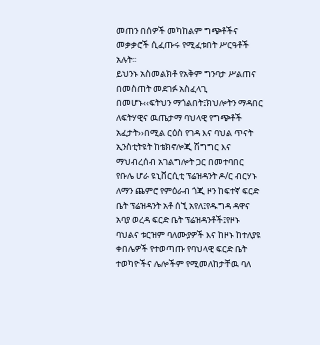መጠን በሰዎች መካከልም ግጭቶችና መቃቃሮች ሲፈጡሩ የሚፈቱበት ሥርዓቶች አሉት፡፡
ይህንኑ አስመልክቶ የአቅም ግንባታ ሥልጠና በመስጠት መደገፉ አስፈላጊ በመሆኑ‹‹ፍትህን ማጎልበት፤ክህሎትን ማዳበር ለፍትሃዊና ዉጤታማ ባህላዊ የግጭቶች አፈታት››በሚል ርዕስ የገዳ እና ባህል ጥናት ኢንስቲትዩት ከቴክኖሎጂ ሽግግር እና ማህብረሰብ አገልግሎት ጋር በመተባበር የቡሌ ሆራ ዩኒቨርሲቲ ፕሬዝዳንት ዶ/ር ብርሃኑ ለማን ጨምሮ የምዕራብ ጎጂ ዞን ከፍተኛ ፍርድ ቤት ፕሬዝዳንት አቶ ሰኚ አየለ፤የዱግዳ ዳዋና አባያ ወረዳ ፍርድ ቤት ፕሬዝዳንቶች፤የዞኑ ባህልና ቱርዝም ባለሙያዎች እና ከዞኑ ከተለያዩ ቀበሌዎች የተወጣጡ የባህላዊ ፍርድ ቤት ተወካዮችና ሌሎችም የሚመለከታቸዉ ባለ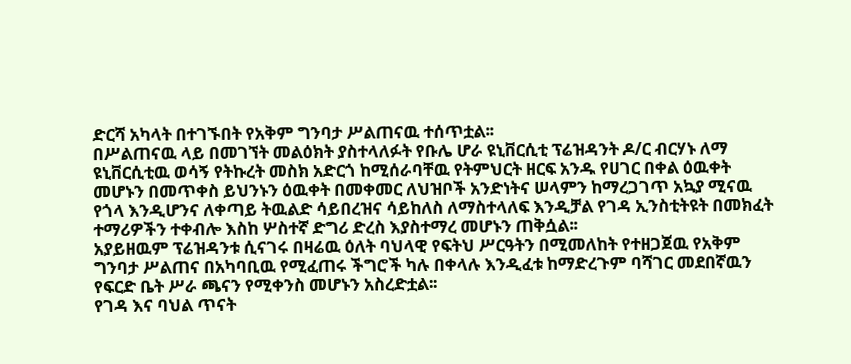ድርሻ አካላት በተገኙበት የአቅም ግንባታ ሥልጠናዉ ተሰጥቷል፡፡
በሥልጠናዉ ላይ በመገኘት መልዕክት ያስተላለፉት የቡሌ ሆራ ዩኒቨርሲቲ ፕሬዝዳንት ዶ/ር ብርሃኑ ለማ ዩኒቨርሲቲዉ ወሳኝ የትኩረት መስክ አድርጎ ከሚሰራባቸዉ የትምህርት ዘርፍ አንዱ የሀገር በቀል ዕዉቀት መሆኑን በመጥቀስ ይህንኑን ዕዉቀት በመቀመር ለህዝቦች አንድነትና ሠላምን ከማረጋገጥ አኳያ ሚናዉ የጎላ እንዲሆንና ለቀጣይ ትዉልድ ሳይበረዝና ሳይከለስ ለማስተላለፍ እንዲቻል የገዳ ኢንስቲትዩት በመክፈት ተማሪዎችን ተቀብሎ እስከ ሦስተኛ ድግሪ ድረስ እያስተማረ መሆኑን ጠቅሷል፡፡
አያይዘዉም ፕሬዝዳንቱ ሲናገሩ በዛሬዉ ዕለት ባህላዊ የፍትህ ሥርዓትን በሚመለከት የተዘጋጀዉ የአቅም ግንባታ ሥልጠና በአካባቢዉ የሚፈጠሩ ችግሮች ካሉ በቀላሉ እንዲፈቱ ከማድረጉም ባሻገር መደበኛዉን የፍርድ ቤት ሥራ ጫናን የሚቀንስ መሆኑን አስረድቷል፡፡
የገዳ እና ባህል ጥናት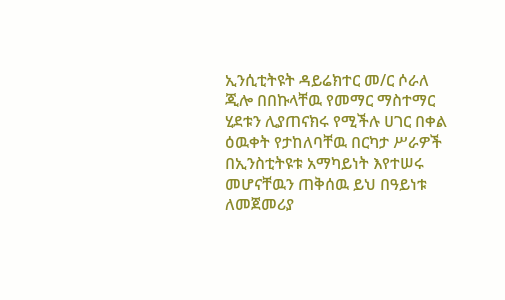ኢንሲቲትዩት ዳይሬክተር መ/ር ሶራለ ጂሎ በበኩላቸዉ የመማር ማስተማር ሂደቱን ሊያጠናክሩ የሚችሉ ሀገር በቀል ዕዉቀት የታከለባቸዉ በርካታ ሥራዎች በኢንስቲትዩቱ አማካይነት እየተሠሩ መሆናቸዉን ጠቅሰዉ ይህ በዓይነቱ ለመጀመሪያ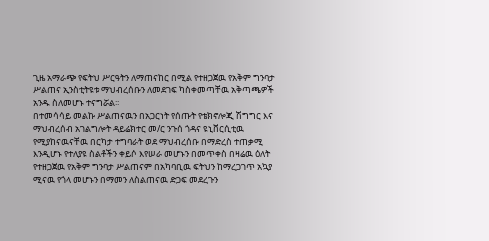ጊዜ አማራጭ የፍትህ ሥርዓትን ለማጠናከር በሚል የተዘጋጀዉ የአቅም ግንባታ ሥልጠና ኢንስቲትዩቱ ማህብረሰቡን ለመደገፍ ካስቀመጣቸዉ አቅጣጫዎች አንዱ ስለመሆኑ ተናግሯል፡፡
በተመሳሳይ መልኩ ሥልጠናዉን በአጋርነት የሰጡት የቴክኖሎጂ ሽግግር እና ማህብረሰብ አገልግሎት ዳይሬክተር መ/ር ንጉሰ ጎዳና ዩኒቨርሲቲዉ የሚያከናዉናቸዉ በርካታ ተግባራት ወደ ማህብረሰቡ በማድረስ ተጠቃሚ እንዲሆኑ የተለያዩ ስልቶችን ቀይሶ እየሠራ መሆኑን በመጥቀስ በዛሬዉ ዕለት የተዘጋጀዉ የአቅም ግንባታ ሥልጠናም በአካባቢዉ ፍትህን ከማረጋገጥ አኳያ ሚናዉ የጎላ መሆኑን በማመን ለስልጠናዉ ድጋፍ መደረጉን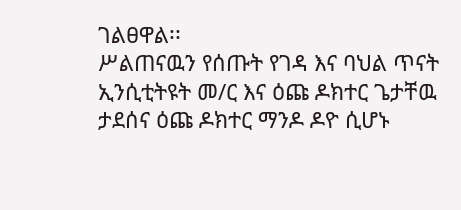ገልፀዋል፡፡
ሥልጠናዉን የሰጡት የገዳ እና ባህል ጥናት ኢንሲቲትዩት መ/ር እና ዕጩ ዶክተር ጌታቸዉ ታደሰና ዕጩ ዶክተር ማንዶ ዶዮ ሲሆኑ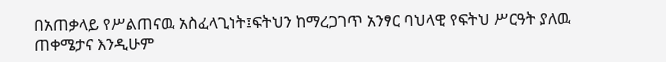በአጠቃላይ የሥልጠናዉ አስፈላጊነት፤ፍትህን ከማረጋገጥ አንፃር ባህላዊ የፍትህ ሥርዓት ያለዉ ጠቀሜታና እንዲሁም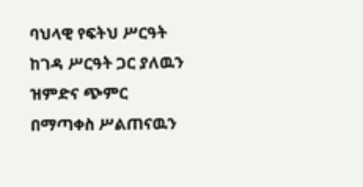ባህላዊ የፍትህ ሥርዓት ከገዳ ሥርዓት ጋር ያለዉን ዝምድና ጭምር በማጣቀስ ሥልጠናዉን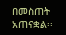በመስጠት አጠናቋል፡፡